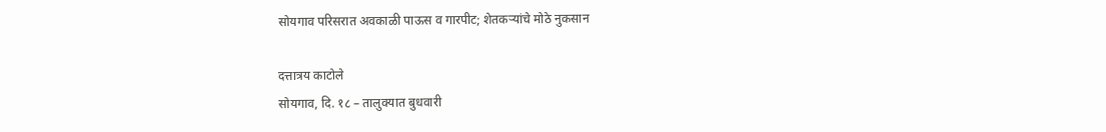सोयगाव परिसरात अवकाळी पाऊस व गारपीट; शेतकऱ्यांचे मोठे नुकसान

दत्तात्रय काटोले
सोयगाव, दि. १८ – तालुक्यात बुधवारी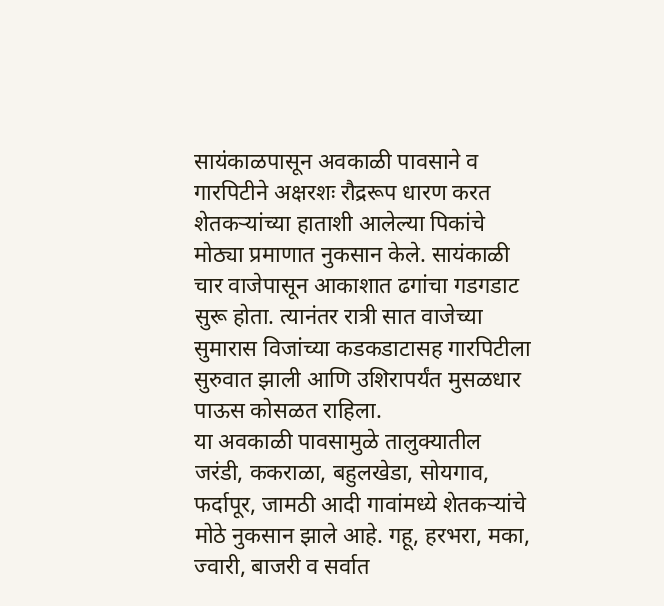सायंकाळपासून अवकाळी पावसाने व गारपिटीने अक्षरशः रौद्ररूप धारण करत शेतकऱ्यांच्या हाताशी आलेल्या पिकांचे मोठ्या प्रमाणात नुकसान केले. सायंकाळी चार वाजेपासून आकाशात ढगांचा गडगडाट सुरू होता. त्यानंतर रात्री सात वाजेच्या सुमारास विजांच्या कडकडाटासह गारपिटीला सुरुवात झाली आणि उशिरापर्यंत मुसळधार पाऊस कोसळत राहिला.
या अवकाळी पावसामुळे तालुक्यातील जरंडी, ककराळा, बहुलखेडा, सोयगाव, फर्दापूर, जामठी आदी गावांमध्ये शेतकऱ्यांचे मोठे नुकसान झाले आहे. गहू, हरभरा, मका, ज्वारी, बाजरी व सर्वात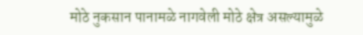मोठे नुकसान पानामळे नागवेली मोठे क्षेत्र असल्यामुळे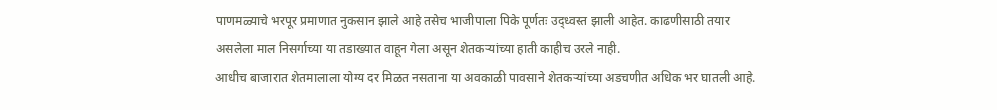पाणमळ्याचे भरपूर प्रमाणात नुकसान झाले आहे तसेच भाजीपाला पिके पूर्णतः उद्ध्वस्त झाली आहेत. काढणीसाठी तयार असलेला माल निसर्गाच्या या तडाख्यात वाहून गेला असून शेतकऱ्यांच्या हाती काहीच उरले नाही.
आधीच बाजारात शेतमालाला योग्य दर मिळत नसताना या अवकाळी पावसाने शेतकऱ्यांच्या अडचणीत अधिक भर घातली आहे.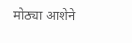मोठ्या आशेने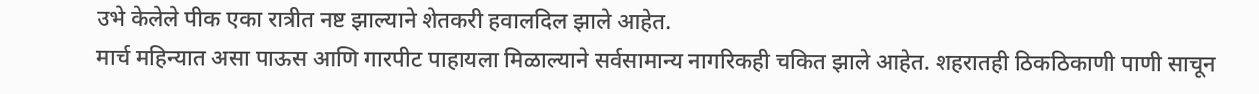उभे केलेले पीक एका रात्रीत नष्ट झाल्याने शेतकरी हवालदिल झाले आहेत.
मार्च महिन्यात असा पाऊस आणि गारपीट पाहायला मिळाल्याने सर्वसामान्य नागरिकही चकित झाले आहेत. शहरातही ठिकठिकाणी पाणी साचून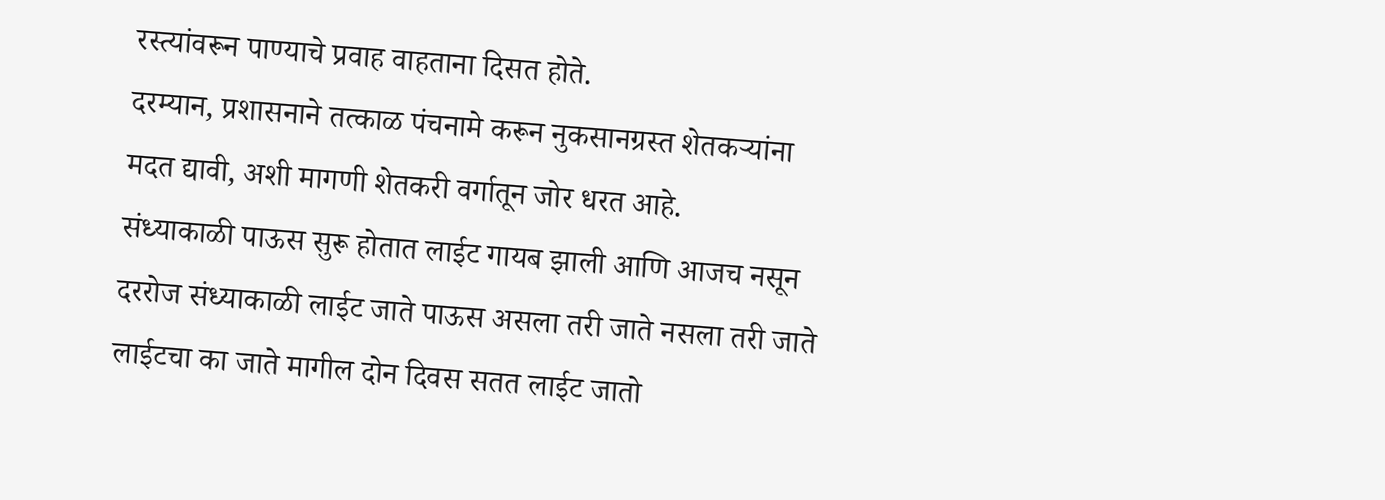रस्त्यांवरून पाण्याचे प्रवाह वाहताना दिसत होते.
दरम्यान, प्रशासनाने तत्काळ पंचनामे करून नुकसानग्रस्त शेतकऱ्यांना मदत द्यावी, अशी मागणी शेतकरी वर्गातून जोर धरत आहे.
संध्याकाळी पाऊस सुरू होतात लाईट गायब झाली आणि आजच नसून दररोज संध्याकाळी लाईट जाते पाऊस असला तरी जाते नसला तरी जाते लाईटचा का जाते मागील दोन दिवस सतत लाईट जातो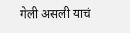गेली असली याचं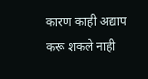कारण काही अद्याप करू शकले नाही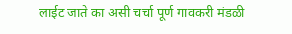लाईट जाते का असी चर्चा पूर्ण गावकरी मंडळी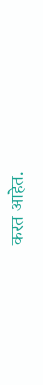करत आहेत.